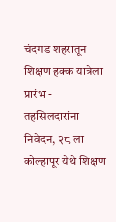चंदगड शहरातून शिक्षण हक्क यात्रेला प्रारंभ - तहसिलदारांना निवेदन, २८ ला कोल्हापूर येथे शिक्षण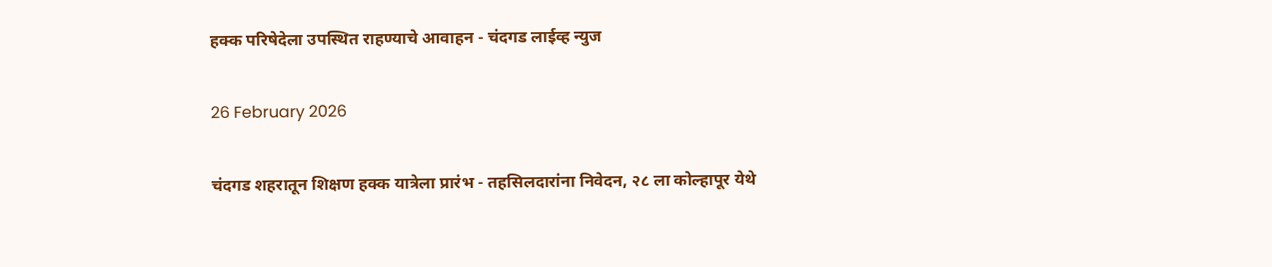हक्क परिषेदेला उपस्थित राहण्याचे आवाहन - चंदगड लाईव्ह न्युज

26 February 2026

चंदगड शहरातून शिक्षण हक्क यात्रेला प्रारंभ - तहसिलदारांना निवेदन, २८ ला कोल्हापूर येथे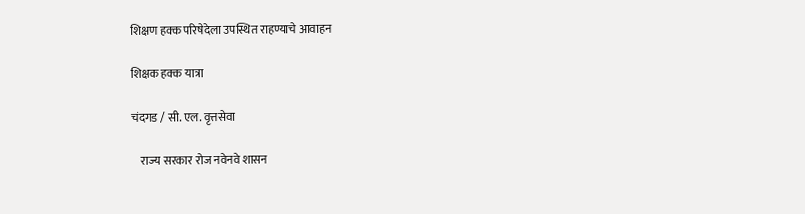शिक्षण हक्क परिषेदेला उपस्थित राहण्याचे आवाहन

शिक्षक हक्क यात्रा

चंदगड / सी. एल. वृत्तसेवा

    राज्य सरकार रोज नवेनवे शासन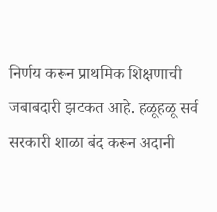निर्णय करून प्राथमिक शिक्षणाची जबाबदारी झटकत आहे. हळूहळू सर्व सरकारी शाळा बंद करून अदानी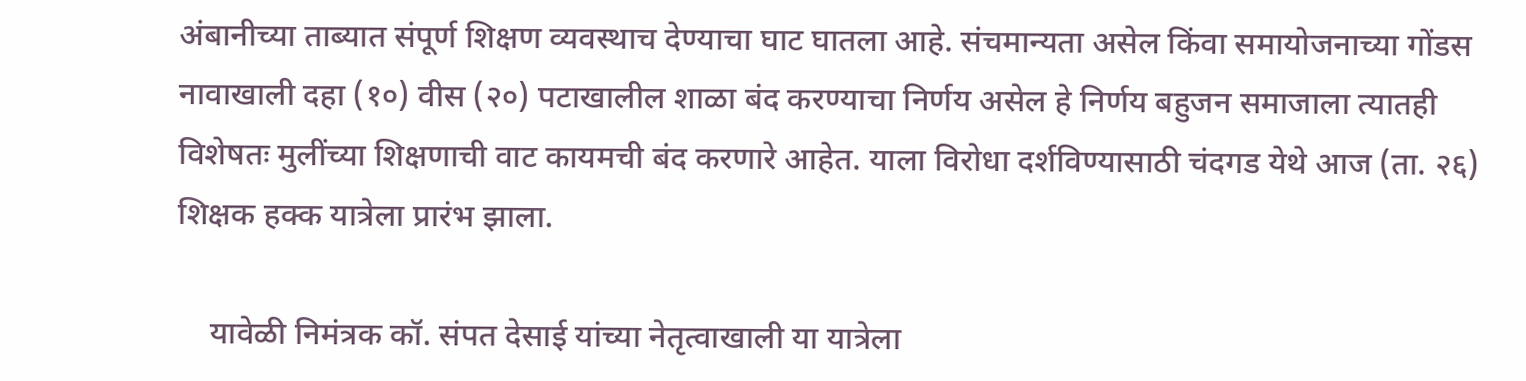अंबानीच्या ताब्यात संपूर्ण शिक्षण व्यवस्थाच देण्याचा घाट घातला आहे. संचमान्यता असेल किंवा समायोजनाच्या गोंडस नावाखाली दहा (१०) वीस (२०) पटाखालील शाळा बंद करण्याचा निर्णय असेल हे निर्णय बहुजन समाजाला त्यातही विशेषतः मुलींच्या शिक्षणाची वाट कायमची बंद करणारे आहेत. याला विरोधा दर्शविण्यासाठी चंदगड येथे आज (ता. २६) शिक्षक हक्क यात्रेला प्रारंभ झाला.

    यावेळी निमंत्रक कॉ. संपत देसाई यांच्या नेतृत्वाखाली या यात्रेला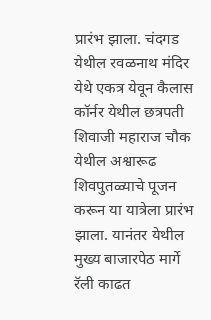प्रारंभ झाला. चंदगड येथील रवळनाथ मंदिर येथे एकत्र येवून कैलास कॉर्नर येथील छत्रपती शिवाजी महाराज चौक येथील अश्वारूढ शिवपुतळ्याचे पूजन करून या यात्रेला प्रारंभ झाला. यानंतर येथील मुख्य बाजारपेठ मार्गे रॅली काढत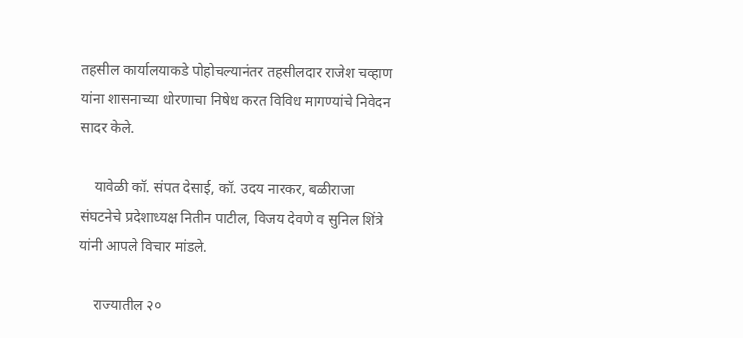तहसील कार्यालयाकडे पोहोचल्यानंतर तहसीलदार राजेश चव्हाण यांना शासनाच्या धोरणाचा निषेध करत विविध मागण्यांचे निवेदन सादर केले.

    यावेळी कॉ. संपत देसाई, कॉ. उदय नारकर, बळीराजा संघटनेचे प्रदेशाध्यक्ष नितीन पाटील, विजय देवणे व सुनिल शिंत्रे यांनी आपले विचार मांडले.

    राज्यातील २०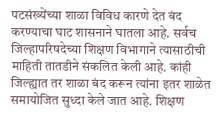पटसंख्येंच्या शाळा विविध कारणे देत बंद करण्याचा घाट शासनाने घातला आहे. सर्वच जिल्हापरिषदेच्या शिक्षण विभागाने त्यासाठीची माहिती तातडीने संकलित केली आहे. कांही जिल्ह्यात तर शाळा बंद करून त्यांना इतर शाळेत समायोजित सुध्दा केले जात आहे. शिक्षण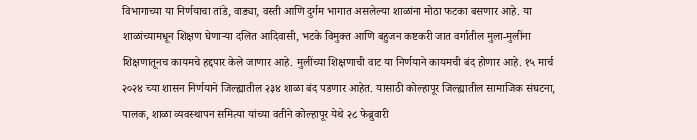विभागाच्या या निर्णयाचा तांडे, वाड्या, वस्ती आणि दुर्गम भागात असलेल्या शाळांना मोठा फटका बसणार आहे. या शाळांच्यामधून शिक्षण घेणाऱ्या दलित आदिवासी, भटके विमुक्त आणि बहुजन कष्टकरी जात वर्गातील मुला-मुलींना शिक्षणातूनच कायमचे हद्दपार केले जाणार आहे. मुलींच्या शिक्षणाची वाट या निर्णयाने कायमची बंद होणार आहे. १५ मार्च २०२४ च्या शासन निर्णयाने जिल्ह्यातील २३४ शाळा बंद पडणार आहेत. यासाठी कोल्हापूर जिल्ह्यातील सामाजिक संघटना, पालक, शाळा व्यवस्थापन समित्या यांच्या वतीने कोल्हापूर येथे २८ फेब्रुवारी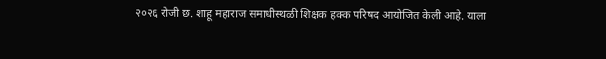२०२६ रोजी छ. शाहू महाराज समाधीस्थळी शिक्षक हक्क परिषद आयोजित केली आहे. याला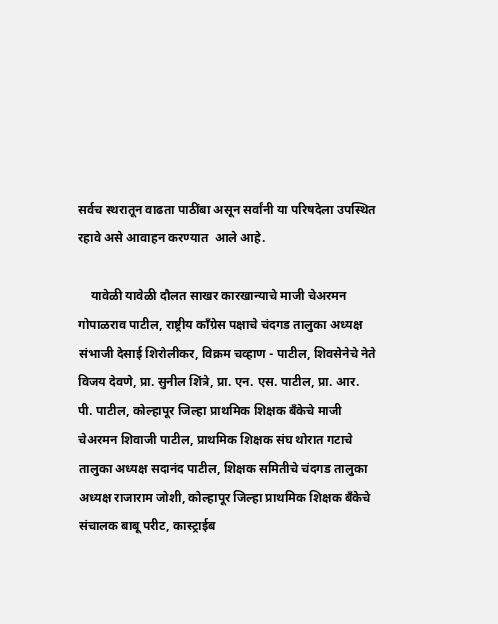सर्वच स्थरातून वाढता पाठींबा असून सर्वांनी या परिषदेला उपस्थित रहावे असे आवाहन करण्यात  आले आहे.

    यावेळी यावेळी दौलत साखर कारखान्याचे माजी चेअरमन गोपाळराव पाटील, राष्ट्रीय काँग्रेस पक्षाचे चंदगड तालुका अध्यक्ष संभाजी देसाई शिरोलीकर, विक्रम चव्हाण - पाटील, शिवसेनेचे नेते विजय देवणे, प्रा. सुनील शिंत्रे, प्रा. एन. एस. पाटील, प्रा. आर. पी. पाटील, कोल्हापूर जिल्हा प्राथमिक शिक्षक बँकेचे माजी चेअरमन शिवाजी पाटील, प्राथमिक शिक्षक संघ थोरात गटाचे तालुका अध्यक्ष सदानंद पाटील, शिक्षक समितीचे चंदगड तालुका अध्यक्ष राजाराम जोशी, कोल्हापूर जिल्हा प्राथमिक शिक्षक बँकेचे संचालक बाबू परीट, कास्ट्राईब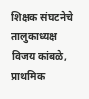शिक्षक संघटनेचे तालुकाध्यक्ष विजय कांबळे, प्राथमिक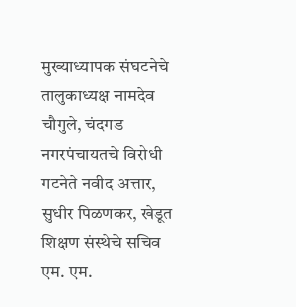मुख्याध्यापक संघटनेचे तालुकाध्यक्ष नामदेव चौगुले, चंदगड नगरपंचायतचे विरोधी गटनेते नवीद अत्तार, सुधीर पिळणकर, खेडूत शिक्षण संस्थेचे सचिव एम. एम.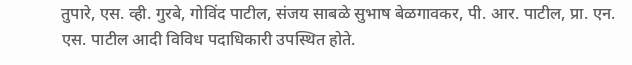तुपारे, एस. व्ही. गुरबे, गोविंद पाटील, संजय साबळे सुभाष बेळगावकर, पी. आर. पाटील, प्रा. एन. एस. पाटील आदी विविध पदाधिकारी उपस्थित होते.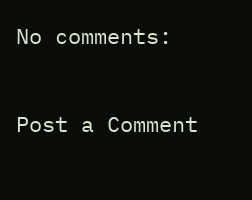No comments:

Post a Comment